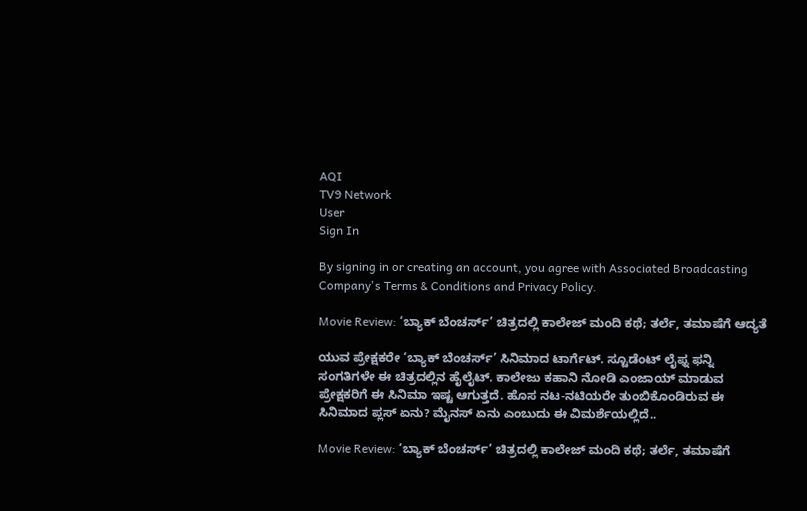AQI
TV9 Network
User
Sign In

By signing in or creating an account, you agree with Associated Broadcasting Company's Terms & Conditions and Privacy Policy.

Movie Review: ‘ಬ್ಯಾಕ್ ಬೆಂಚರ್ಸ್’ ಚಿತ್ರದಲ್ಲಿ ಕಾಲೇಜ್ ಮಂದಿ ಕಥೆ; ತರ್ಲೆ, ತಮಾಷೆಗೆ ಆದ್ಯತೆ

ಯುವ ಪ್ರೇಕ್ಷಕರೇ ‘ಬ್ಯಾಕ್ ಬೆಂಚರ್ಸ್’ ಸಿನಿಮಾದ ಟಾರ್ಗೆಟ್. ಸ್ಟೂಡೆಂಟ್ ಲೈಫ್ನ ಫನ್ನಿ ಸಂಗತಿಗಳೇ ಈ ಚಿತ್ರದಲ್ಲಿನ ಹೈಲೈಟ್. ಕಾಲೇಜು ಕಹಾನಿ ನೋಡಿ ಎಂಜಾಯ್ ಮಾಡುವ ಪ್ರೇಕ್ಷಕರಿಗೆ ಈ ಸಿನಿಮಾ ಇಷ್ಟ ಆಗುತ್ತದೆ. ಹೊಸ ನಟ-ನಟಿಯರೇ ತುಂಬಿಕೊಂಡಿರುವ ಈ ಸಿನಿಮಾದ ಪ್ಲಸ್ ಏನು? ಮೈನಸ್ ಏನು ಎಂಬುದು ಈ ವಿಮರ್ಶೆಯಲ್ಲಿದೆ..

Movie Review: ‘ಬ್ಯಾಕ್ ಬೆಂಚರ್ಸ್’ ಚಿತ್ರದಲ್ಲಿ ಕಾಲೇಜ್ ಮಂದಿ ಕಥೆ; ತರ್ಲೆ, ತಮಾಷೆಗೆ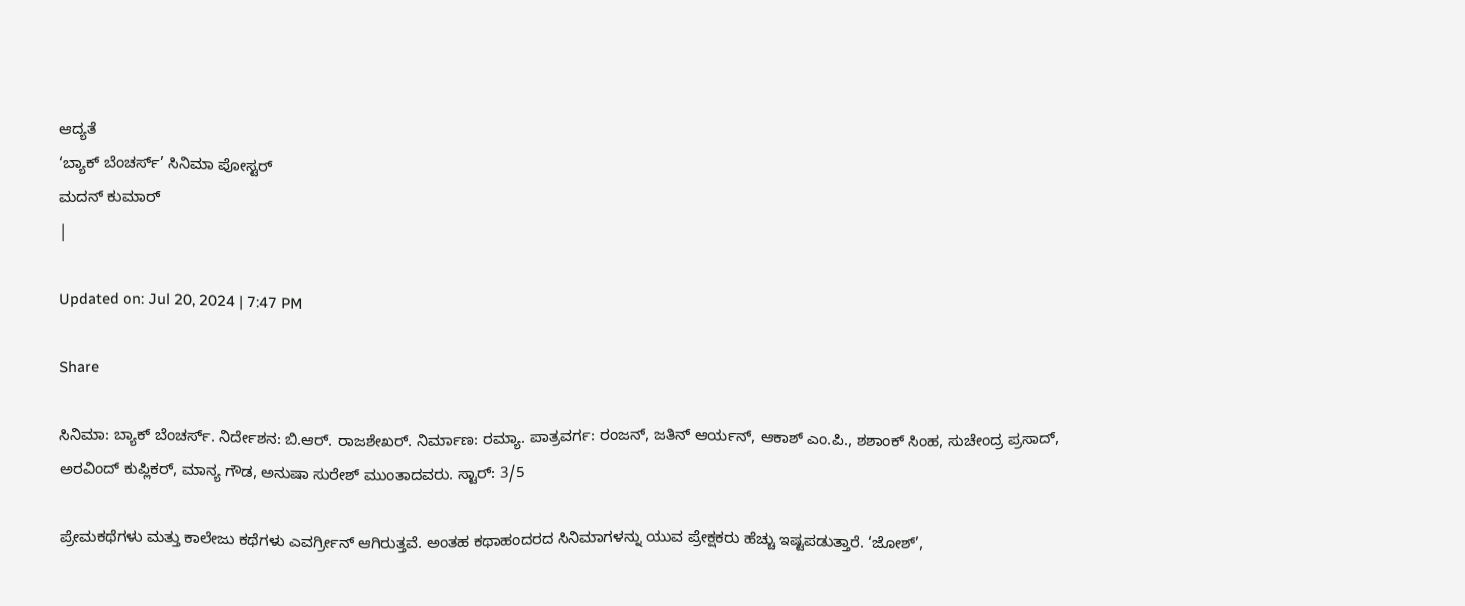ಆದ್ಯತೆ
‘ಬ್ಯಾಕ್ ಬೆಂಚರ್ಸ್’ ಸಿನಿಮಾ ಪೋಸ್ಟರ್
ಮದನ್ ಕುಮಾರ್
|

Updated on: Jul 20, 2024 | 7:47 PM

Share

ಸಿನಿಮಾ: ಬ್ಯಾಕ್ ಬೆಂಚರ್ಸ್. ನಿರ್ದೇಶನ: ಬಿ.ಆರ್. ರಾಜಶೇಖರ್. ನಿರ್ಮಾಣ: ರಮ್ಯಾ. ಪಾತ್ರವರ್ಗ: ರಂಜನ್, ಜತಿನ್ ಆರ್ಯನ್, ಆಕಾಶ್ ಎಂ.ಪಿ., ಶಶಾಂಕ್ ಸಿಂಹ, ಸುಚೇಂದ್ರ ಪ್ರಸಾದ್, ಅರವಿಂದ್ ಕುಪ್ಲಿಕರ್, ಮಾನ್ಯ ಗೌಡ, ಅನುಷಾ ಸುರೇಶ್ ಮುಂತಾದವರು. ಸ್ಟಾರ್: 3/5

ಪ್ರೇಮಕಥೆಗಳು ಮತ್ತು ಕಾಲೇಜು ಕಥೆಗಳು ಎವರ್ಗ್ರೀನ್ ಆಗಿರುತ್ತವೆ. ಅಂತಹ ಕಥಾಹಂದರದ ಸಿನಿಮಾಗಳನ್ನು ಯುವ ಪ್ರೇಕ್ಷಕರು ಹೆಚ್ಚು ಇಷ್ಟಪಡುತ್ತಾರೆ. ‘ಜೋಶ್’,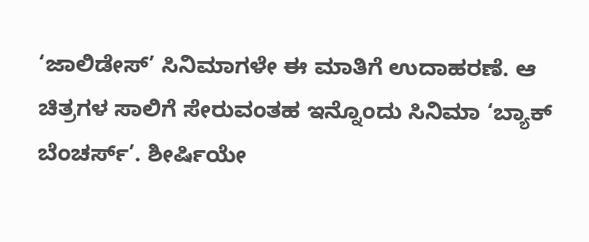‘ಜಾಲಿಡೇಸ್’ ಸಿನಿಮಾಗಳೇ ಈ ಮಾತಿಗೆ ಉದಾಹರಣೆ. ಆ ಚಿತ್ರಗಳ ಸಾಲಿಗೆ ಸೇರುವಂತಹ ಇನ್ನೊಂದು ಸಿನಿಮಾ ‘ಬ್ಯಾಕ್ ಬೆಂಚರ್ಸ್’. ಶೀರ್ಷಿಯೇ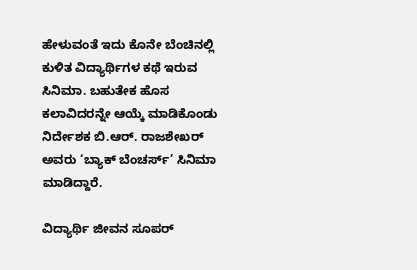ಹೇಳುವಂತೆ ಇದು ಕೊನೇ ಬೆಂಚಿನಲ್ಲಿ ಕುಳಿತ ವಿದ್ಯಾರ್ಥಿಗಳ ಕಥೆ ಇರುವ ಸಿನಿಮಾ. ಬಹುತೇಕ ಹೊಸ ಕಲಾವಿದರನ್ನೇ ಆಯ್ಕೆ ಮಾಡಿಕೊಂಡು ನಿರ್ದೇಶಕ ಬಿ.ಆರ್. ರಾಜಶೇಖರ್ ಅವರು ‘ಬ್ಯಾಕ್ ಬೆಂಚರ್ಸ್’ ಸಿನಿಮಾ ಮಾಡಿದ್ದಾರೆ.

ವಿದ್ಯಾರ್ಥಿ ಜೀವನ ಸೂಪರ್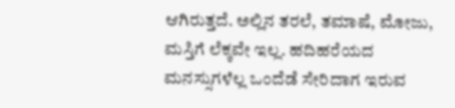ಆಗಿರುತ್ತದೆ. ಅಲ್ಲಿನ ತರಲೆ, ತಮಾಷೆ, ಮೋಜು, ಮಸ್ತಿಗೆ ಲೆಕ್ಕವೇ ಇಲ್ಲ. ಹದಿಹರೆಯದ ಮನಸ್ಸುಗಳೆಲ್ಲ ಒಂದೆಡೆ ಸೇರಿದಾಗ ಇರುವ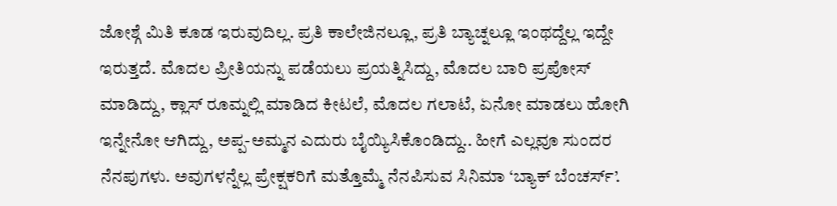ಜೋಶ್ಗೆ ಮಿತಿ ಕೂಡ ಇರುವುದಿಲ್ಲ. ಪ್ರತಿ ಕಾಲೇಜಿನಲ್ಲೂ, ಪ್ರತಿ ಬ್ಯಾಚ್ನಲ್ಲೂ ಇಂಥದ್ದೆಲ್ಲ ಇದ್ದೇ ಇರುತ್ತದೆ. ಮೊದಲ ಪ್ರೀತಿಯನ್ನು ಪಡೆಯಲು ಪ್ರಯತ್ನಿಸಿದ್ದು, ಮೊದಲ ಬಾರಿ ಪ್ರಪೋಸ್ ಮಾಡಿದ್ದು, ಕ್ಲಾಸ್ ರೂಮ್ನಲ್ಲಿ ಮಾಡಿದ ಕೀಟಲೆ, ಮೊದಲ ಗಲಾಟೆ, ಏನೋ ಮಾಡಲು ಹೋಗಿ ಇನ್ನೇನೋ ಆಗಿದ್ದು, ಅಪ್ಪ-ಅಮ್ಮನ ಎದುರು ಬೈಯ್ಯಿಸಿಕೊಂಡಿದ್ದು.. ಹೀಗೆ ಎಲ್ಲವೂ ಸುಂದರ ನೆನಪುಗಳು. ಅವುಗಳನ್ನೆಲ್ಲ ಪ್ರೇಕ್ಷಕರಿಗೆ ಮತ್ತೊಮ್ಮೆ ನೆನಪಿಸುವ ಸಿನಿಮಾ ‘ಬ್ಯಾಕ್ ಬೆಂಚರ್ಸ್’.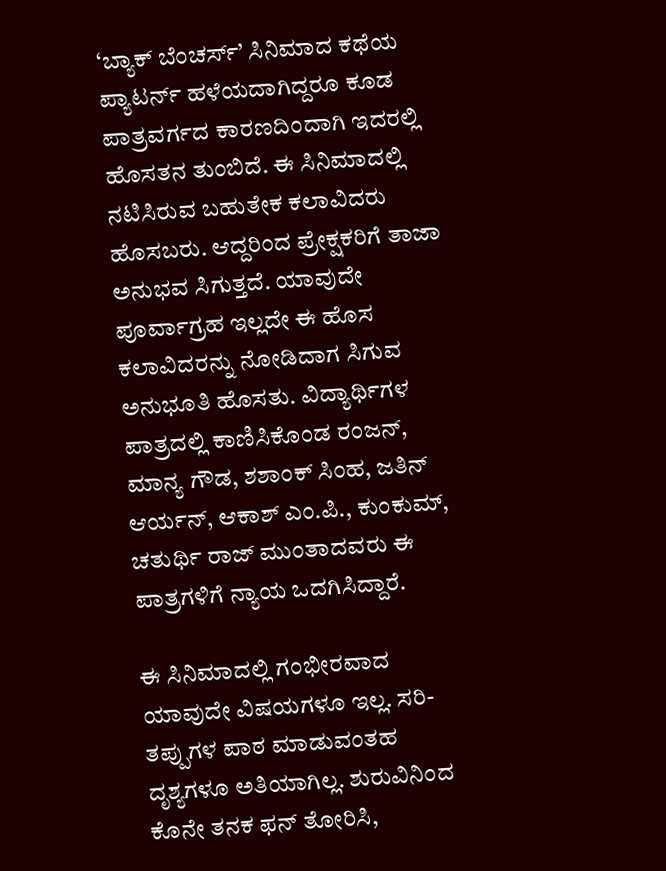‘ಬ್ಯಾಕ್ ಬೆಂಚರ್ಸ್’ ಸಿನಿಮಾದ ಕಥೆಯ ಪ್ಯಾಟರ್ನ್ ಹಳೆಯದಾಗಿದ್ದರೂ ಕೂಡ ಪಾತ್ರವರ್ಗದ ಕಾರಣದಿಂದಾಗಿ ಇದರಲ್ಲಿ ಹೊಸತನ ತುಂಬಿದೆ. ಈ ಸಿನಿಮಾದಲ್ಲಿ ನಟಿಸಿರುವ ಬಹುತೇಕ ಕಲಾವಿದರು ಹೊಸಬರು. ಆದ್ದರಿಂದ ಪ್ರೇಕ್ಷಕರಿಗೆ ತಾಜಾ ಅನುಭವ ಸಿಗುತ್ತದೆ. ಯಾವುದೇ ಪೂರ್ವಾಗ್ರಹ ಇಲ್ಲದೇ ಈ ಹೊಸ ಕಲಾವಿದರನ್ನು ನೋಡಿದಾಗ ಸಿಗುವ ಅನುಭೂತಿ ಹೊಸತು. ವಿದ್ಯಾರ್ಥಿಗಳ ಪಾತ್ರದಲ್ಲಿ ಕಾಣಿಸಿಕೊಂಡ ರಂಜನ್, ಮಾನ್ಯ ಗೌಡ, ಶಶಾಂಕ್ ಸಿಂಹ, ಜತಿನ್ ಆರ್ಯನ್, ಆಕಾಶ್ ಎಂ.ಪಿ., ಕುಂಕುಮ್, ಚತುರ್ಥಿ ರಾಜ್ ಮುಂತಾದವರು ಈ ಪಾತ್ರಗಳಿಗೆ ನ್ಯಾಯ ಒದಗಿಸಿದ್ದಾರೆ.

ಈ ಸಿನಿಮಾದಲ್ಲಿ ಗಂಭೀರವಾದ ಯಾವುದೇ ವಿಷಯಗಳೂ ಇಲ್ಲ. ಸರಿ-ತಪ್ಪುಗಳ ಪಾಠ ಮಾಡುವಂತಹ ದೃಶ್ಯಗಳೂ ಅತಿಯಾಗಿಲ್ಲ. ಶುರುವಿನಿಂದ ಕೊನೇ ತನಕ ಫನ್ ತೋರಿಸಿ,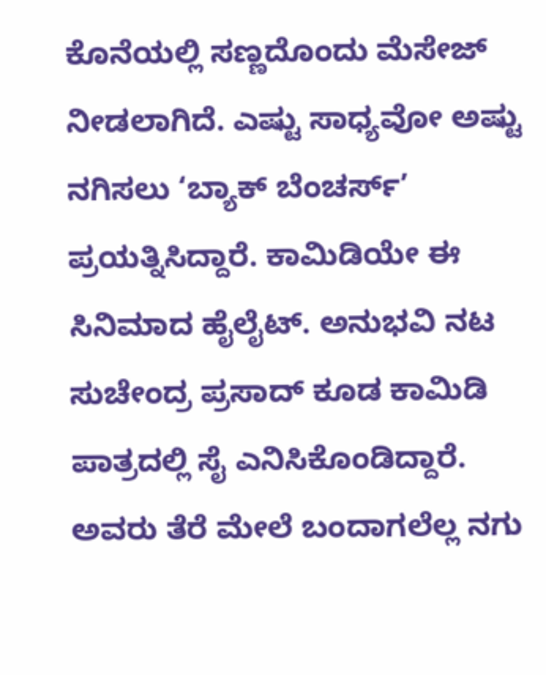ಕೊನೆಯಲ್ಲಿ ಸಣ್ಣದೊಂದು ಮೆಸೇಜ್ ನೀಡಲಾಗಿದೆ. ಎಷ್ಟು ಸಾಧ್ಯವೋ ಅಷ್ಟು ನಗಿಸಲು ‘ಬ್ಯಾಕ್ ಬೆಂಚರ್ಸ್’ ಪ್ರಯತ್ನಿಸಿದ್ದಾರೆ. ಕಾಮಿಡಿಯೇ ಈ ಸಿನಿಮಾದ ಹೈಲೈಟ್. ಅನುಭವಿ ನಟ ಸುಚೇಂದ್ರ ಪ್ರಸಾದ್ ಕೂಡ ಕಾಮಿಡಿ ಪಾತ್ರದಲ್ಲಿ ಸೈ ಎನಿಸಿಕೊಂಡಿದ್ದಾರೆ. ಅವರು ತೆರೆ ಮೇಲೆ ಬಂದಾಗಲೆಲ್ಲ ನಗು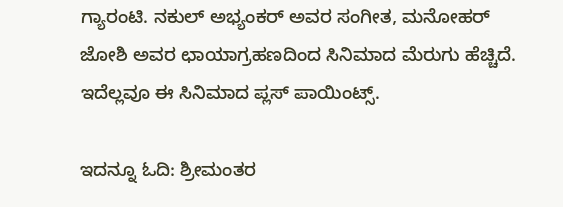ಗ್ಯಾರಂಟಿ. ನಕುಲ್ ಅಭ್ಯಂಕರ್ ಅವರ ಸಂಗೀತ, ಮನೋಹರ್ ಜೋಶಿ ಅವರ ಛಾಯಾಗ್ರಹಣದಿಂದ ಸಿನಿಮಾದ ಮೆರುಗು ಹೆಚ್ಚಿದೆ. ಇದೆಲ್ಲವೂ ಈ ಸಿನಿಮಾದ ಪ್ಲಸ್ ಪಾಯಿಂಟ್ಸ್.

ಇದನ್ನೂ ಓದಿ: ಶ್ರೀಮಂತರ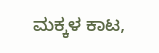ಮಕ್ಕಳ ಕಾಟ,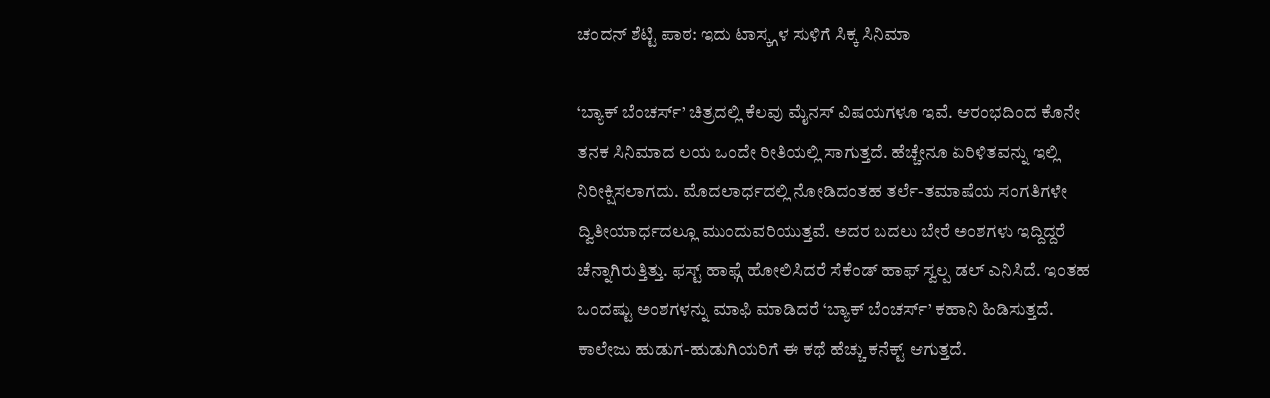ಚಂದನ್ ಶೆಟ್ಟಿ ಪಾಠ: ಇದು ಟಾಸ್ಕ್ಗಳ ಸುಳಿಗೆ ಸಿಕ್ಕ ಸಿನಿಮಾ

‘ಬ್ಯಾಕ್ ಬೆಂಚರ್ಸ್’ ಚಿತ್ರದಲ್ಲಿ ಕೆಲವು ಮೈನಸ್ ವಿಷಯಗಳೂ ಇವೆ. ಆರಂಭದಿಂದ ಕೊನೇ ತನಕ ಸಿನಿಮಾದ ಲಯ ಒಂದೇ ರೀತಿಯಲ್ಲಿ ಸಾಗುತ್ತದೆ. ಹೆಚ್ಚೇನೂ ಏರಿಳಿತವನ್ನು ಇಲ್ಲಿ ನಿರೀಕ್ಷಿಸಲಾಗದು. ಮೊದಲಾರ್ಧದಲ್ಲಿ ನೋಡಿದಂತಹ ತರ್ಲೆ-ತಮಾಷೆಯ ಸಂಗತಿಗಳೇ ದ್ವಿತೀಯಾರ್ಧದಲ್ಲೂ ಮುಂದುವರಿಯುತ್ತವೆ. ಅದರ ಬದಲು ಬೇರೆ ಅಂಶಗಳು ಇದ್ದಿದ್ದರೆ ಚೆನ್ನಾಗಿರುತ್ತಿತ್ತು. ಫಸ್ಟ್ ಹಾಫ್ಗೆ ಹೋಲಿಸಿದರೆ ಸೆಕೆಂಡ್ ಹಾಫ್ ಸ್ವಲ್ಪ ಡಲ್ ಎನಿಸಿದೆ. ಇಂತಹ ಒಂದಷ್ಟು ಅಂಶಗಳನ್ನು ಮಾಫಿ ಮಾಡಿದರೆ ‘ಬ್ಯಾಕ್ ಬೆಂಚರ್ಸ್’ ಕಹಾನಿ ಹಿಡಿಸುತ್ತದೆ. ಕಾಲೇಜು ಹುಡುಗ-ಹುಡುಗಿಯರಿಗೆ ಈ ಕಥೆ ಹೆಚ್ಚು ಕನೆಕ್ಟ್ ಆಗುತ್ತದೆ.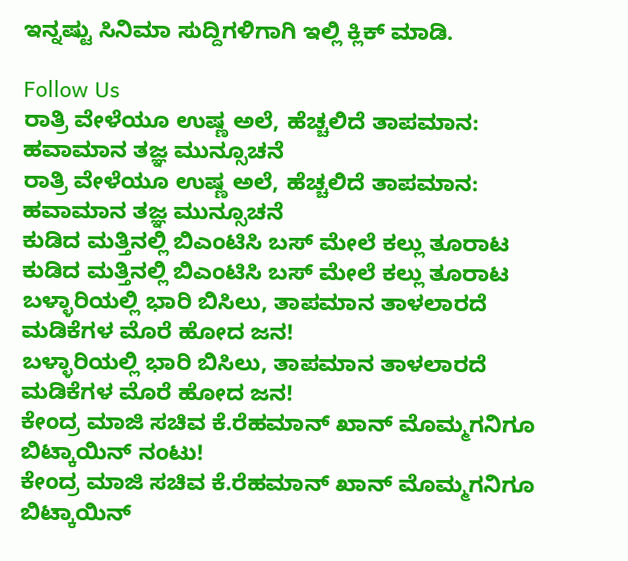ಇನ್ನಷ್ಟು ಸಿನಿಮಾ ಸುದ್ದಿಗಳಿಗಾಗಿ ಇಲ್ಲಿ ಕ್ಲಿಕ್ ಮಾಡಿ.

Follow Us
ರಾತ್ರಿ ವೇಳೆಯೂ ಉಷ್ಣ ಅಲೆ, ಹೆಚ್ಚಲಿದೆ ತಾಪಮಾನ: ಹವಾಮಾನ ತಜ್ಞ ಮುನ್ಸೂಚನೆ
ರಾತ್ರಿ ವೇಳೆಯೂ ಉಷ್ಣ ಅಲೆ, ಹೆಚ್ಚಲಿದೆ ತಾಪಮಾನ: ಹವಾಮಾನ ತಜ್ಞ ಮುನ್ಸೂಚನೆ
ಕುಡಿದ ಮತ್ತಿನಲ್ಲಿ ಬಿಎಂಟಿಸಿ ಬಸ್ ಮೇಲೆ ಕಲ್ಲು ತೂರಾಟ
ಕುಡಿದ ಮತ್ತಿನಲ್ಲಿ ಬಿಎಂಟಿಸಿ ಬಸ್ ಮೇಲೆ ಕಲ್ಲು ತೂರಾಟ
ಬಳ್ಳಾರಿಯಲ್ಲಿ ಭಾರಿ ಬಿಸಿಲು, ತಾಪಮಾನ ತಾಳಲಾರದೆ ಮಡಿಕೆಗಳ ಮೊರೆ ಹೋದ ಜನ!
ಬಳ್ಳಾರಿಯಲ್ಲಿ ಭಾರಿ ಬಿಸಿಲು, ತಾಪಮಾನ ತಾಳಲಾರದೆ ಮಡಿಕೆಗಳ ಮೊರೆ ಹೋದ ಜನ!
ಕೇಂದ್ರ ಮಾಜಿ ಸಚಿವ ಕೆ.ರೆಹಮಾನ್ ಖಾನ್ ಮೊಮ್ಮಗನಿಗೂ ಬಿಟ್ಕಾಯಿನ್ ನಂಟು!
ಕೇಂದ್ರ ಮಾಜಿ ಸಚಿವ ಕೆ.ರೆಹಮಾನ್ ಖಾನ್ ಮೊಮ್ಮಗನಿಗೂ ಬಿಟ್ಕಾಯಿನ್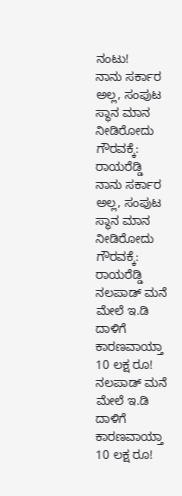ನಂಟು!
ನಾನು ಸರ್ಕಾರ ಅಲ್ಲ, ಸಂಪುಟ ಸ್ಥಾನ ಮಾನ ನೀಡಿರೋದು ಗೌರವಕ್ಕೆ: ರಾಯರೆಡ್ಡಿ
ನಾನು ಸರ್ಕಾರ ಅಲ್ಲ, ಸಂಪುಟ ಸ್ಥಾನ ಮಾನ ನೀಡಿರೋದು ಗೌರವಕ್ಕೆ: ರಾಯರೆಡ್ಡಿ
ನಲಪಾಡ್ ಮನೆ ಮೇಲೆ ಇ.ಡಿ ದಾಳಿಗೆ ಕಾರಣವಾಯ್ತಾ 10 ಲಕ್ಷ ರೂ!
ನಲಪಾಡ್ ಮನೆ ಮೇಲೆ ಇ.ಡಿ ದಾಳಿಗೆ ಕಾರಣವಾಯ್ತಾ 10 ಲಕ್ಷ ರೂ!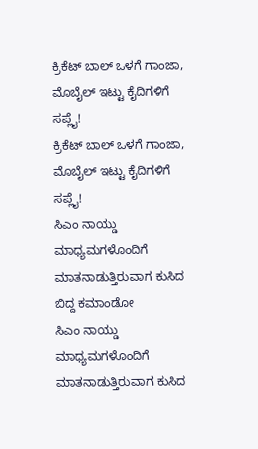ಕ್ರಿಕೆಟ್ ಬಾಲ್ ಒಳಗೆ ಗಾಂಜಾ, ಮೊಬೈಲ್ ಇಟ್ಟು ಕೈದಿಗಳಿಗೆ ಸಪ್ಲೈ!
ಕ್ರಿಕೆಟ್ ಬಾಲ್ ಒಳಗೆ ಗಾಂಜಾ, ಮೊಬೈಲ್ ಇಟ್ಟು ಕೈದಿಗಳಿಗೆ ಸಪ್ಲೈ!
ಸಿಎಂ ನಾಯ್ಡು ಮಾಧ್ಯಮಗಳೊಂದಿಗೆ ಮಾತನಾಡುತ್ತಿರುವಾಗ ಕುಸಿದ ಬಿದ್ದ ಕಮಾಂಡೋ
ಸಿಎಂ ನಾಯ್ಡು ಮಾಧ್ಯಮಗಳೊಂದಿಗೆ ಮಾತನಾಡುತ್ತಿರುವಾಗ ಕುಸಿದ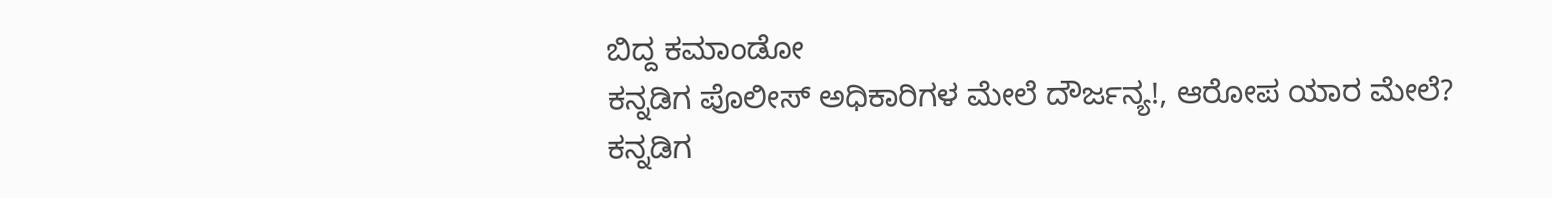ಬಿದ್ದ ಕಮಾಂಡೋ
ಕನ್ನಡಿಗ ಪೊಲೀಸ್ ಅಧಿಕಾರಿಗಳ ಮೇಲೆ ದೌರ್ಜನ್ಯ!, ಆರೋಪ ಯಾರ ಮೇಲೆ?
ಕನ್ನಡಿಗ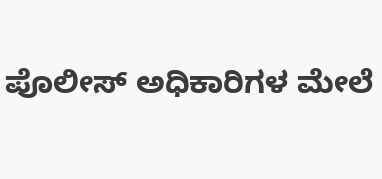ಪೊಲೀಸ್ ಅಧಿಕಾರಿಗಳ ಮೇಲೆ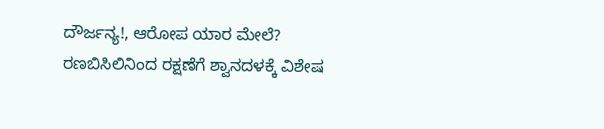ದೌರ್ಜನ್ಯ!, ಆರೋಪ ಯಾರ ಮೇಲೆ?
ರಣಬಿಸಿಲಿನಿಂದ ರಕ್ಷಣೆಗೆ ಶ್ವಾನದಳಕ್ಕೆ ವಿಶೇಷ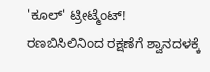'ಕೂಲ್' ಟ್ರೀಟ್ಮೆಂಟ್!
ರಣಬಿಸಿಲಿನಿಂದ ರಕ್ಷಣೆಗೆ ಶ್ವಾನದಳಕ್ಕೆ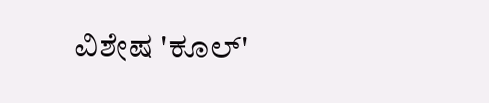ವಿಶೇಷ 'ಕೂಲ್'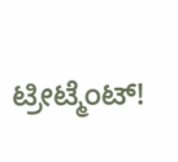ಟ್ರೀಟ್ಮೆಂಟ್!